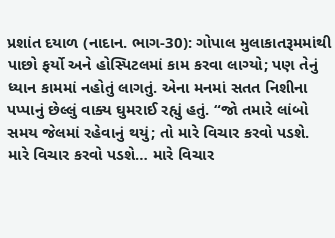પ્રશાંત દયાળ (નાદાન. ભાગ-30): ગોપાલ મુલાકાતરૂમમાંથી પાછો ફર્યો અને હોસ્પિટલમાં કામ કરવા લાગ્યો; પણ તેનું ધ્યાન કામમાં નહોતું લાગતું. એના મનમાં સતત નિશીના પપ્પાનું છેલ્લું વાક્ય ઘુમરાઈ રહ્યું હતું. “જો તમારે લાંબો સમય જેલમાં રહેવાનું થયું; તો મારે વિચાર કરવો પડશે. મારે વિચાર કરવો પડશે… મારે વિચાર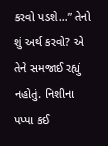કરવો પડશે…” તેનો શું અર્થ કરવો? એ તેને સમજાઈ રહ્યું નહોતું. નિશીના પપ્પા કઈ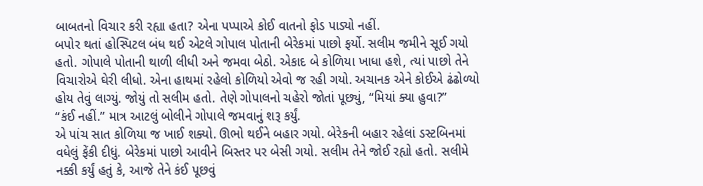બાબતનો વિચાર કરી રહ્યા હતા? એના પપ્પાએ કોઈ વાતનો ફોડ પાડ્યો નહીં.
બપોર થતાં હોસ્પિટલ બંધ થઈ એટલે ગોપાલ પોતાની બેરેકમાં પાછો ફર્યો. સલીમ જમીને સૂઈ ગયો હતો. ગોપાલે પોતાની થાળી લીધી અને જમવા બેઠો. એકાદ બે કોળિયા ખાધા હશે, ત્યાં પાછો તેને વિચારોએ ઘેરી લીધો. એના હાથમાં રહેલો કોળિયો એવો જ રહી ગયો. અચાનક એને કોઈએ ઢંઢોળ્યો હોય તેવું લાગ્યું. જોયું તો સલીમ હતો. તેણે ગોપાલનો ચહેરો જોતાં પૂછ્યું, “મિયાં ક્યા હુવા?”
“કંઈ નહીં.” માત્ર આટલું બોલીને ગોપાલે જમવાનું શરૂ કર્યું.
એ પાંચ સાત કોળિયા જ ખાઈ શક્યો. ઊભો થઈને બહાર ગયો. બેરેકની બહાર રહેલાં ડસ્ટબિનમાં વધેલું ફેંકી દીધું. બેરેકમાં પાછો આવીને બિસ્તર પર બેસી ગયો. સલીમ તેને જોઈ રહ્યો હતો. સલીમે નક્કી કર્યું હતું કે, આજે તેને કંઈ પૂછવું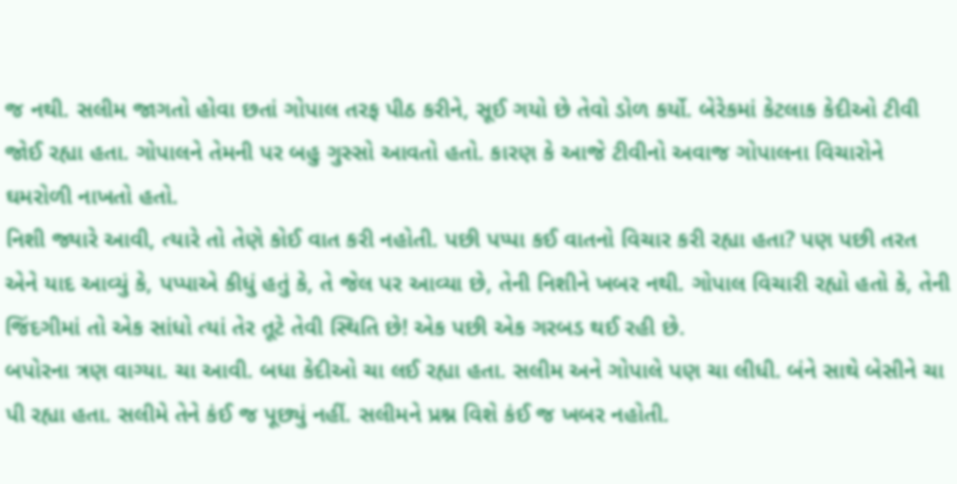જ નથી. સલીમ જાગતો હોવા છતાં ગોપાલ તરફ પીઠ કરીને, સૂઈ ગયો છે તેવો ડોળ કર્યો. બેરેકમાં કેટલાક કેદીઓ ટીવી જોઈ રહ્યા હતા. ગોપાલને તેમની પર બહુ ગુસ્સો આવતો હતો. કારણ કે આજે ટીવીનો અવાજ ગોપાલના વિચારોને ઘમરોળી નાખતો હતો.
નિશી જ્યારે આવી, ત્યારે તો તેણે કોઈ વાત કરી નહોતી. પછી પપ્પા કઈ વાતનો વિચાર કરી રહ્યા હતા? પણ પછી તરત એને યાદ આવ્યું કે, પપ્પાએ કીધું હતું કે, તે જેલ પર આવ્યા છે, તેની નિશીને ખબર નથી. ગોપાલ વિચારી રહ્યો હતો કે, તેની જિંદગીમાં તો એક સાંધો ત્યાં તેર તૂટે તેવી સ્થિતિ છે! એક પછી એક ગરબડ થઈ રહી છે.
બપોરના ત્રણ વાગ્યા. ચા આવી. બધા કેદીઓ ચા લઈ રહ્યા હતા. સલીમ અને ગોપાલે પણ ચા લીધી. બંને સાથે બેસીને ચા પી રહ્યા હતા. સલીમે તેને કંઈ જ પૂછ્યું નહીં. સલીમને પ્રશ્ન વિશે કંઈ જ ખબર નહોતી.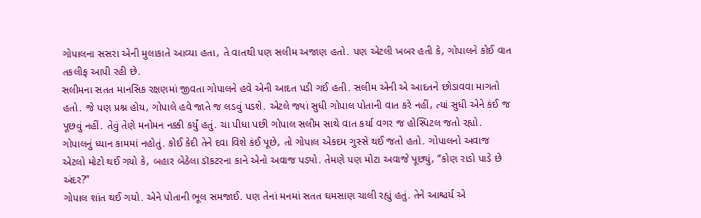ગોપાલના સસરા એની મુલાકાતે આવ્યા હતા, તે વાતથી પણ સલીમ અજાણ હતો. પણ એટલી ખબર હતી કે, ગોપાલને કોઈ વાત તકલીફ આપી રહી છે.
સલીમના સતત માનસિક રક્ષણમાં જીવતા ગોપાલને હવે એની આદત પડી ગઈ હતી. સલીમ એની એ આદતને છોડાવવા માગતો હતો. જે પણ પ્રશ્ન હોય, ગોપાલે હવે જાતે જ લડવું પડશે. એટલે જ્યાં સુધી ગોપાલ પોતાની વાત કરે નહીં, ત્યાં સુધી એને કંઈ જ પૂછવું નહીં. તેવું તેણે મનોમન નક્કી કર્યું હતું. ચા પીધા પછી ગોપાલ સલીમ સાથે વાત કર્યા વગર જ હોસ્પિટલ જતો રહ્યો. ગોપાલનું ધ્યાન કામમાં નહોતું. કોઈ કેદી તેને દવા વિશે કંઈ પૂછે, તો ગોપાલ એકદમ ગુસ્સે થઈ જતો હતો. ગોપાલનો અવાજ એટલો મોટો થઈ ગયો કે, બહાર બેઠેલા ડૉકટરના કાને એનો અવાજ પડ્યો. તેમણે પણ મોટા અવાજે પૂછ્યું, “કોણ રાડો પાડે છે અંદર?”
ગોપાલ શાંત થઈ ગયો. એને પોતાની ભૂલ સમજાઈ. પણ તેનાં મનમાં સતત ઘમસાણ ચાલી રહ્યું હતું. તેને આશ્ચર્ય એ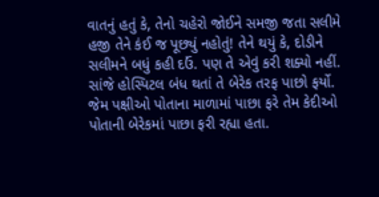વાતનું હતું કે, તેનો ચહેરો જોઈને સમજી જતા સલીમે હજી તેને કંઈ જ પૂછ્યું નહોતું! તેને થયું કે, દોડીને સલીમને બધું કહી દઉં. પણ તે એવું કરી શક્યો નહીં. સાંજે હોસ્પિટલ બંધ થતાં તે બેરેક તરફ પાછો ફર્યો. જેમ પક્ષીઓ પોતાના માળામાં પાછા ફરે તેમ કેદીઓ પોતાની બેરેકમાં પાછા ફરી રહ્યા હતા.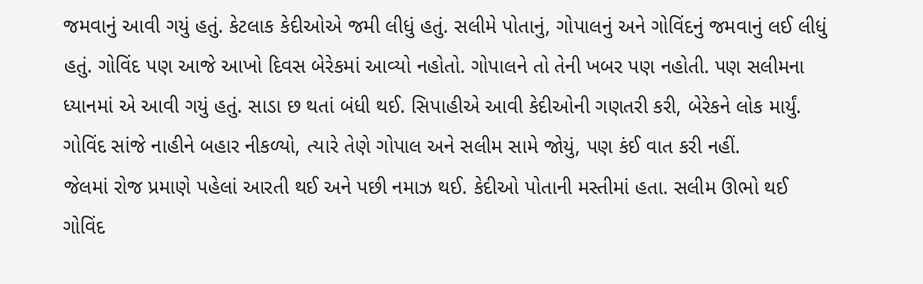જમવાનું આવી ગયું હતું. કેટલાક કેદીઓએ જમી લીધું હતું. સલીમે પોતાનું, ગોપાલનું અને ગોવિંદનું જમવાનું લઈ લીધું હતું. ગોવિંદ પણ આજે આખો દિવસ બેરેકમાં આવ્યો નહોતો. ગોપાલને તો તેની ખબર પણ નહોતી. પણ સલીમના ધ્યાનમાં એ આવી ગયું હતું. સાડા છ થતાં બંધી થઈ. સિપાહીએ આવી કેદીઓની ગણતરી કરી, બેરેકને લોક માર્યું. ગોવિંદ સાંજે નાહીને બહાર નીકળ્યો, ત્યારે તેણે ગોપાલ અને સલીમ સામે જોયું, પણ કંઈ વાત કરી નહીં.
જેલમાં રોજ પ્રમાણે પહેલાં આરતી થઈ અને પછી નમાઝ થઈ. કેદીઓ પોતાની મસ્તીમાં હતા. સલીમ ઊભો થઈ ગોવિંદ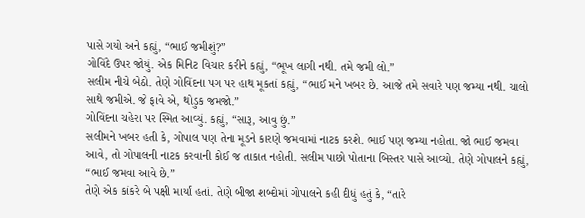પાસે ગયો અને કહ્યું, “ભાઈ જમીશું?”
ગોવિંદે ઉપર જોયું. એક મિનિટ વિચાર કરીને કહ્યું, “ભૂખ લાગી નથી. તમે જમી લો.”
સલીમ નીચે બેઠો. તેણે ગોવિંદના પગ પર હાથ મૂકતાં કહ્યું, “ભાઈ મને ખબર છે. આજે તમે સવારે પણ જમ્યા નથી. ચાલો સાથે જમીએ. જે ફાવે એ, થોડુક જમજો.”
ગોવિંદના ચહેરા પર સ્મિત આવ્યું. કહ્યું, “સારૂ, આવુ છું.”
સલીમને ખબર હતી કે, ગોપાલ પણ તેના મૂડને કારણે જમવામાં નાટક કરશે. ભાઈ પણ જમ્યા નહોતા. જો ભાઈ જમવા આવે, તો ગોપાલની નાટક કરવાની કોઈ જ તાકાત નહોતી. સલીમ પાછો પોતાના બિસ્તર પાસે આવ્યો. તેણે ગોપાલને કહ્યું, “ભાઈ જમવા આવે છે.”
તેણે એક કાંકરે બે પક્ષી માર્યાં હતાં. તેણે બીજા શબ્દોમાં ગોપાલને કહી દીધું હતું કે, “તારે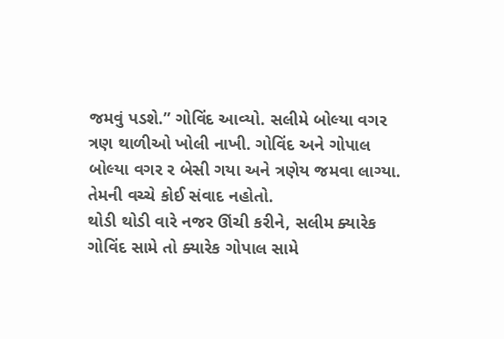જમવું પડશે.” ગોવિંદ આવ્યો. સલીમે બોલ્યા વગર ત્રણ થાળીઓ ખોલી નાખી. ગોવિંદ અને ગોપાલ બોલ્યા વગર ર બેસી ગયા અને ત્રણેય જમવા લાગ્યા. તેમની વચ્ચે કોઈ સંવાદ નહોતો.
થોડી થોડી વારે નજર ઊંચી કરીને, સલીમ ક્યારેક ગોવિંદ સામે તો ક્યારેક ગોપાલ સામે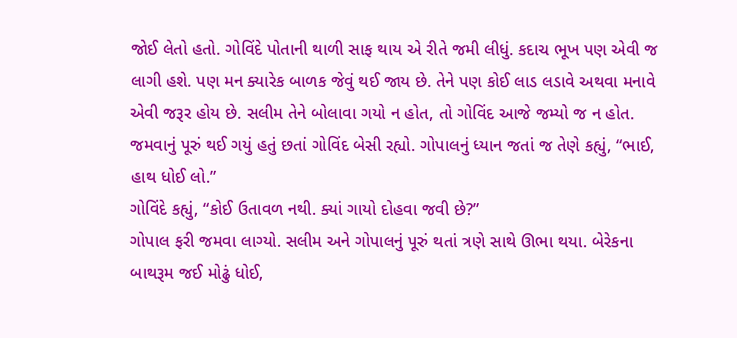જોઈ લેતો હતો. ગોવિંદે પોતાની થાળી સાફ થાય એ રીતે જમી લીધું. કદાચ ભૂખ પણ એવી જ લાગી હશે. પણ મન ક્યારેક બાળક જેવું થઈ જાય છે. તેને પણ કોઈ લાડ લડાવે અથવા મનાવે એવી જરૂર હોય છે. સલીમ તેને બોલાવા ગયો ન હોત, તો ગોવિંદ આજે જમ્યો જ ન હોત. જમવાનું પૂરું થઈ ગયું હતું છતાં ગોવિંદ બેસી રહ્યો. ગોપાલનું ધ્યાન જતાં જ તેણે કહ્યું, “ભાઈ, હાથ ધોઈ લો.”
ગોવિંદે કહ્યું, “કોઈ ઉતાવળ નથી. ક્યાં ગાયો દોહવા જવી છે?”
ગોપાલ ફરી જમવા લાગ્યો. સલીમ અને ગોપાલનું પૂરું થતાં ત્રણે સાથે ઊભા થયા. બેરેકના બાથરૂમ જઈ મોઢું ધોઈ,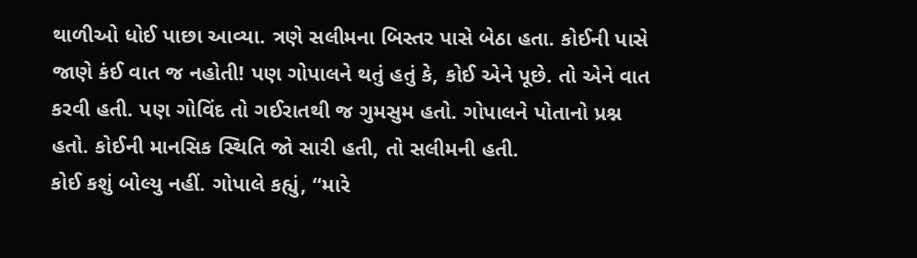થાળીઓ ધોઈ પાછા આવ્યા. ત્રણે સલીમના બિસ્તર પાસે બેઠા હતા. કોઈની પાસે જાણે કંઈ વાત જ નહોતી! પણ ગોપાલને થતું હતું કે, કોઈ એને પૂછે. તો એને વાત કરવી હતી. પણ ગોવિંદ તો ગઈરાતથી જ ગુમસુમ હતો. ગોપાલને પોતાનો પ્રશ્ન હતો. કોઈની માનસિક સ્થિતિ જો સારી હતી, તો સલીમની હતી.
કોઈ કશું બોલ્યુ નહીં. ગોપાલે કહ્યું, “મારે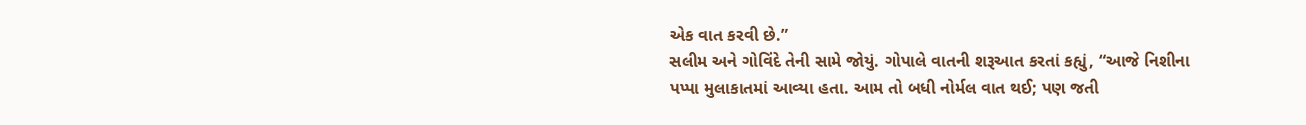એક વાત કરવી છે.”
સલીમ અને ગોવિંદે તેની સામે જોયું. ગોપાલે વાતની શરૂઆત કરતાં કહ્યું, “આજે નિશીના પપ્પા મુલાકાતમાં આવ્યા હતા. આમ તો બધી નોર્મલ વાત થઈ; પણ જતી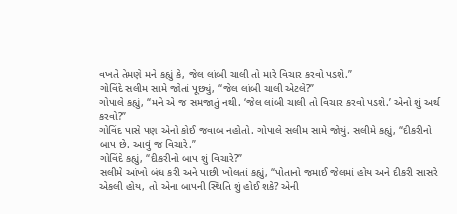વખતે તેમણે મને કહ્યું કે, જેલ લાંબી ચાલી તો મારે વિચાર કરવો પડશે.”
ગોવિંદે સલીમ સામે જોતાં પૂછ્યું, “જેલ લાંબી ચાલી એટલે?”
ગોપાલે કહ્યું, “મને એ જ સમજાતું નથી. ‘જેલ લાંબી ચાલી તો વિચાર કરવો પડશે.’ એનો શું અર્થ કરવો?”
ગોવિંદ પાસે પણ એનો કોઈ જવાબ નહોતો. ગોપાલે સલીમ સામે જોયું. સલીમે કહ્યું, “દીકરીનો બાપ છે. આવું જ વિચારે.”
ગોવિંદે કહ્યું, “દીકરીનો બાપ શું વિચારે?”
સલીમે આંખો બંધ કરી અને પાછી ખોલતાં કહ્યું, “પોતાનો જમાઈ જેલમાં હોય અને દીકરી સાસરે એકલી હોય, તો એના બાપની સ્થિતિ શું હોઈ શકે? એની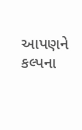આપણને કલ્પના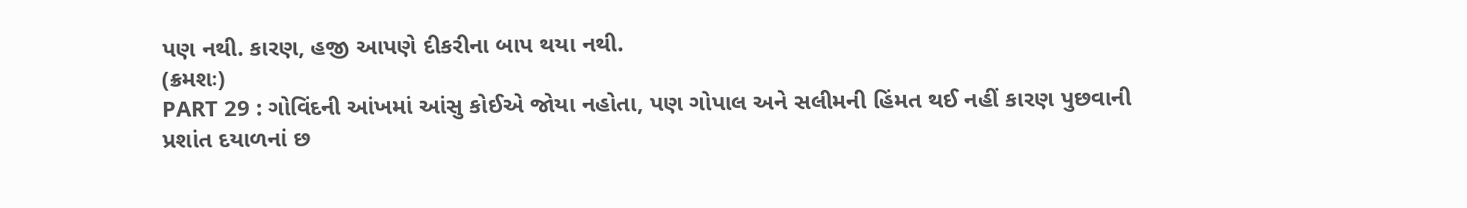પણ નથી. કારણ, હજી આપણે દીકરીના બાપ થયા નથી.
(ક્રમશઃ)
PART 29 : ગોવિંદની આંખમાં આંસુ કોઈએ જોયા નહોતા, પણ ગોપાલ અને સલીમની હિંમત થઈ નહીં કારણ પુછવાની
પ્રશાંત દયાળનાં છ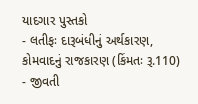યાદગાર પુસ્તકો
- લતીફઃ દારૂબંધીનું અર્થકારણ, કોમવાદનું રાજકારણ (કિંમતઃ રૂ.110)
- જીવતી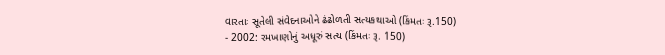વારતાઃ સૂતેલી સંવેદનાઓને ઢંઢોળતી સત્યકથાઓ (કિંમતઃ રૂ.150)
- 2002: રમખાણોનું અધૂરું સત્ય (કિંમતઃ રૂ. 150)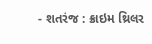- શતરંજ : ક્રાઇમ થ્રિલર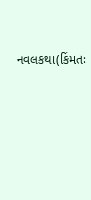નવલકથા(કિંમતઃ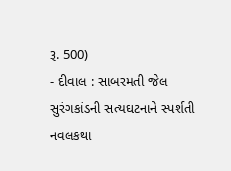રૂ. 500)
- દીવાલ : સાબરમતી જેલ સુરંગકાંડની સત્યઘટનાને સ્પર્શતી નવલકથા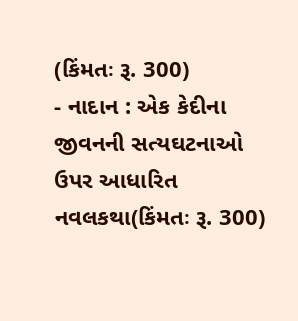(કિંમતઃ રૂ. 300)
- નાદાન : એક કેદીના જીવનની સત્યઘટનાઓ ઉપર આધારિત નવલકથા(કિંમતઃ રૂ. 300)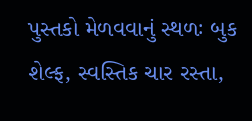પુસ્તકો મેળવવાનું સ્થળઃ બુક શેલ્ફ, સ્વસ્તિક ચાર રસ્તા,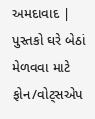અમદાવાદ | પુસ્તકો ઘરે બેઠાં મેળવવા માટે ફોન/વોટ્સએપ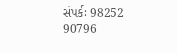સંપર્કઃ 98252 90796